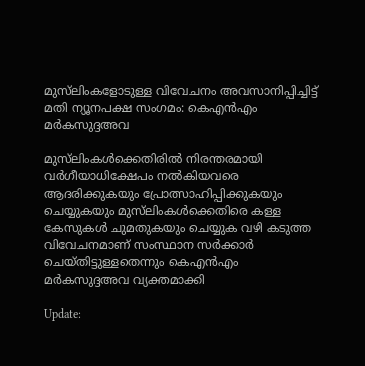മുസ്‌ലിംകളോടുള്ള വിവേചനം അവസാനിപ്പിച്ചിട്ട് മതി ന്യൂനപക്ഷ സംഗമം: കെഎന്‍എം മര്‍കസുദ്ദഅവ

മുസ്‌ലിംകള്‍ക്കെതിരില്‍ നിരന്തരമായി വര്‍ഗീയാധിക്ഷേപം നൽകിയവരെ ആദരിക്കുകയും പ്രോത്സാഹിപ്പിക്കുകയും ചെയ്യുകയും മുസ്‌ലിംകള്‍ക്കെതിരെ കള്ള കേസുകള്‍ ചുമതുകയും ചെയ്യുക വഴി കടുത്ത വിവേചനമാണ് സംസ്ഥാന സര്‍ക്കാര്‍ ചെയ്തിട്ടുള്ളതെന്നും കെഎൻഎം മര്‍കസുദ്ദഅവ വ്യക്തമാക്കി

Update: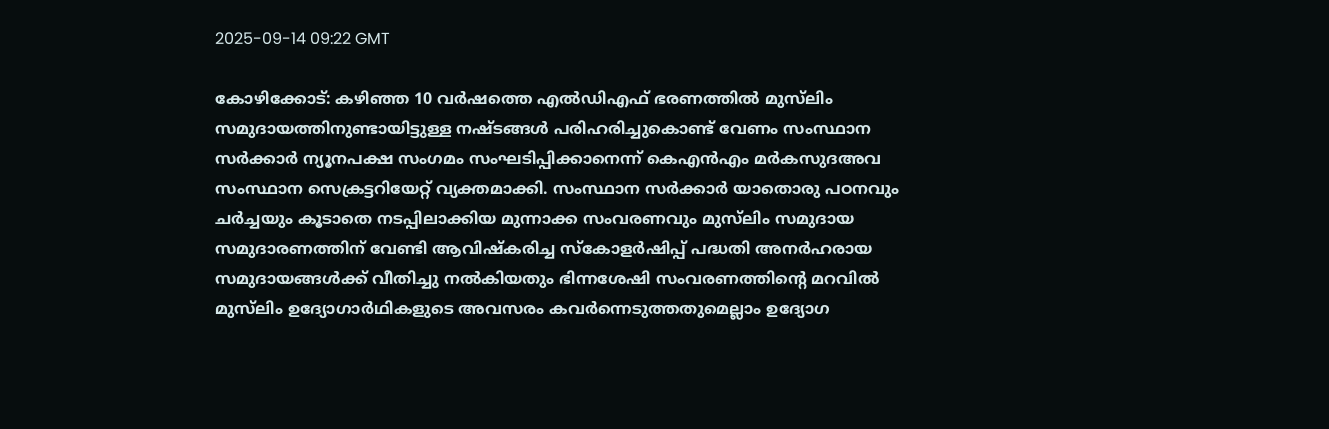2025-09-14 09:22 GMT

കോഴിക്കോട്: കഴിഞ്ഞ 10 വര്‍ഷത്തെ എല്‍ഡിഎഫ് ഭരണത്തില്‍ മുസ്‌ലിം സമുദായത്തിനുണ്ടായിട്ടുള്ള നഷ്ടങ്ങള്‍ പരിഹരിച്ചുകൊണ്ട് വേണം സംസ്ഥാന സര്‍ക്കാര്‍ ന്യൂനപക്ഷ സംഗമം സംഘടിപ്പിക്കാനെന്ന് കെഎന്‍എം മര്‍കസുദഅവ സംസ്ഥാന സെക്രട്ടറിയേറ്റ് വ്യക്തമാക്കി. സംസ്ഥാന സര്‍ക്കാര്‍ യാതൊരു പഠനവും ചര്‍ച്ചയും കൂടാതെ നടപ്പിലാക്കിയ മുന്നാക്ക സംവരണവും മുസ്‌ലിം സമുദായ സമുദാരണത്തിന് വേണ്ടി ആവിഷ്കരിച്ച സ്‌കോളര്‍ഷിപ്പ് പദ്ധതി അനര്‍ഹരായ സമുദായങ്ങള്‍ക്ക് വീതിച്ചു നല്‍കിയതും ഭിന്നശേഷി സംവരണത്തിന്റെ മറവില്‍ മുസ്‌ലിം ഉദ്യോഗാർഥികളുടെ അവസരം കവര്‍ന്നെടുത്തതുമെല്ലാം ഉദ്യോഗ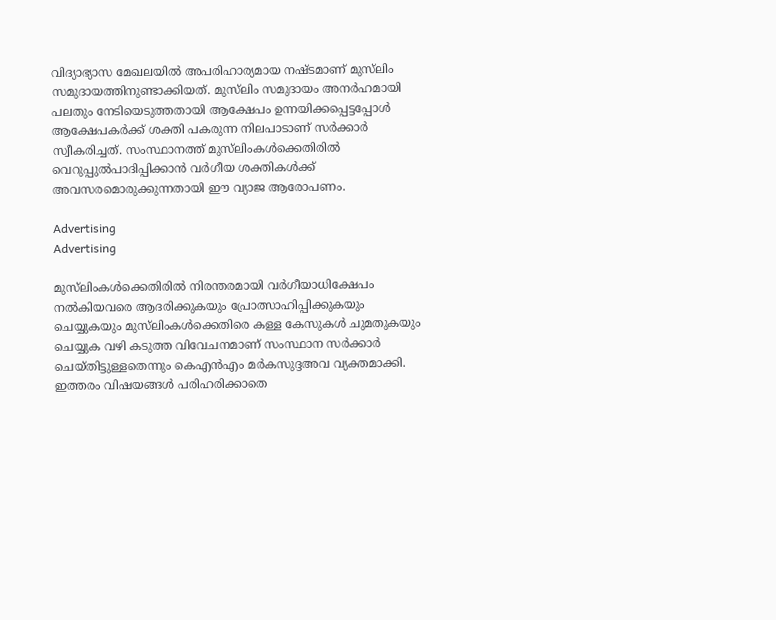വിദ്യാഭ്യാസ മേഖലയില്‍ അപരിഹാര്യമായ നഷ്ടമാണ് മുസ്‌ലിം സമുദായത്തിനുണ്ടാക്കിയത്. മുസ്‌ലിം സമുദായം അനര്‍ഹമായി പലതും നേടിയെടുത്തതായി ആക്ഷേപം ഉന്നയിക്കപ്പെട്ടപ്പോള്‍ ആക്ഷേപകര്‍ക്ക് ശക്തി പകരുന്ന നിലപാടാണ് സര്‍ക്കാര്‍ സ്വീകരിച്ചത്. സംസ്ഥാനത്ത് മുസ്‌ലിംകള്‍ക്കെതിരില്‍ വെറുപ്പുല്‍പാദിപ്പിക്കാന്‍ വര്‍ഗീയ ശക്തികള്‍ക്ക് അവസരമൊരുക്കുന്നതായി ഈ വ്യാജ ആരോപണം.

Advertising
Advertising

മുസ്‌ലിംകള്‍ക്കെതിരില്‍ നിരന്തരമായി വര്‍ഗീയാധിക്ഷേപം നൽകിയവരെ ആദരിക്കുകയും പ്രോത്സാഹിപ്പിക്കുകയും ചെയ്യുകയും മുസ്‌ലിംകള്‍ക്കെതിരെ കള്ള കേസുകള്‍ ചുമതുകയും ചെയ്യുക വഴി കടുത്ത വിവേചനമാണ് സംസ്ഥാന സര്‍ക്കാര്‍ ചെയ്തിട്ടുള്ളതെന്നും കെഎൻഎം മര്‍കസുദ്ദഅവ വ്യക്തമാക്കി. ഇത്തരം വിഷയങ്ങള്‍ പരിഹരിക്കാതെ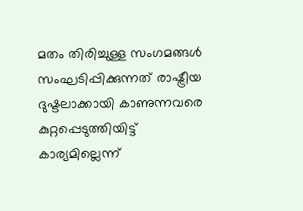മതം തിരിച്ചുള്ള സംഗമങ്ങള്‍ സംഘടിപ്പിക്കുന്നത് രാഷ്ട്രീയ ദുഷ്ടലാക്കായി കാണുന്നവരെ കുറ്റപ്പെടുത്തിയിട്ട് കാര്യമില്ലെന്ന്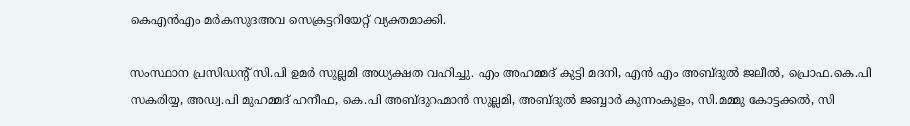കെഎന്‍എം മര്‍കസുദഅവ സെക്രട്ടറിയേറ്റ് വ്യക്തമാക്കി.

സംസ്ഥാന പ്രസിഡന്റ് സി.പി ഉമര്‍ സുല്ലമി അധ്യക്ഷത വഹിച്ചു. എം അഹമ്മദ് കുട്ടി മദനി, എന്‍ എം അബ്ദുല്‍ ജലീല്‍, പ്രൊഫ.കെ.പി സകരിയ്യ, അഡ്വ.പി മുഹമ്മദ് ഹനീഫ, കെ.പി അബ്ദുറഹ്മാന്‍ സുല്ലമി, അബ്ദുല്‍ ജബ്ബാര്‍ കുന്നംകുളം, സി.മമ്മു കോട്ടക്കല്‍, സി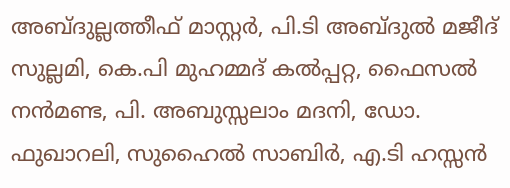അബ്ദുല്ലത്തീഫ് മാസ്റ്റര്‍, പി.ടി അബ്ദുല്‍ മജീദ് സുല്ലമി, കെ.പി മുഹമ്മദ് കല്‍പ്പറ്റ, ഫൈസല്‍ നന്‍മണ്ട, പി. അബുസ്സലാം മദനി, ഡോ. ഫുഖാറലി, സുഹൈല്‍ സാബിര്‍, എ.ടി ഹസ്സന്‍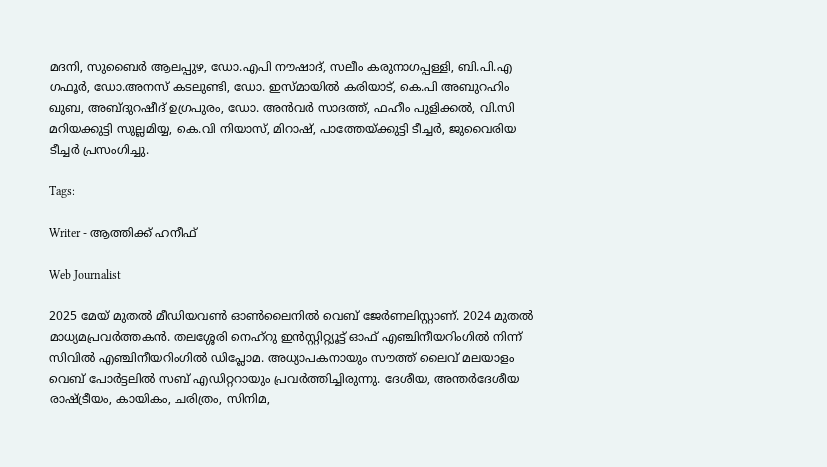മദനി, സുബൈര്‍ ആലപ്പുഴ, ഡോ.എപി നൗഷാദ്, സലീം കരുനാഗപ്പള്ളി, ബി.പി.എ ഗഫൂര്‍, ഡോ.അനസ് കടലുണ്ടി, ഡോ. ഇസ്മായില്‍ കരിയാട്, കെ.പി അബുറഹിം ഖുബ, അബ്ദുറഷീദ് ഉഗ്രപുരം, ഡോ. അന്‍വര്‍ സാദത്ത്, ഫഹീം പുളിക്കല്‍, വി.സി മറിയക്കുട്ടി സുല്ലമിയ്യ, കെ.വി നിയാസ്, മിറാഷ്, പാത്തേയ്ക്കുട്ടി ടീച്ചര്‍, ജുവൈരിയ ടീച്ചര്‍ പ്രസംഗിച്ചു.

Tags:

Writer - ആത്തിക്ക് ഹനീഫ്

Web Journalist

2025 മേയ് മുതൽ മീഡിയവൺ ഓൺലൈനിൽ വെബ് ജേർണലിസ്റ്റാണ്. 2024 മുതൽ മാധ്യമപ്രവർത്തകൻ. തലശ്ശേരി നെഹ്‌റു ഇൻസ്റ്റിറ്റ്യൂട്ട് ഓഫ് എഞ്ചിനീയറിംഗിൽ നിന്ന് സിവിൽ എഞ്ചിനീയറിംഗിൽ ഡിപ്ലോമ. അധ്യാപകനായും സൗത്ത് ലൈവ് മലയാളം വെബ് പോർട്ടലിൽ സബ് എഡിറ്ററായും പ്രവർത്തിച്ചിരുന്നു. ദേശീയ, അന്തർദേശീയ രാഷ്ട്രീയം, കായികം, ചരിത്രം, സിനിമ,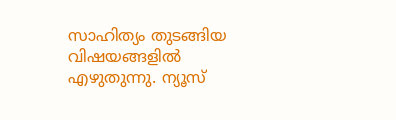സാഹിത്യം തുടങ്ങിയ വിഷയങ്ങളിൽ എഴുതുന്നു. ന്യൂസ്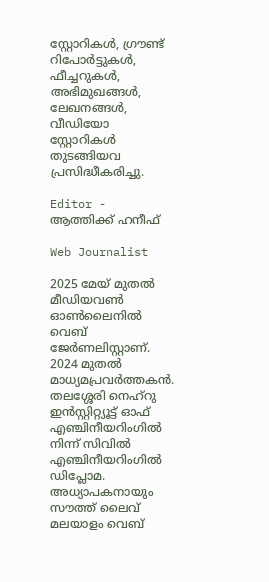സ്റ്റോറികൾ, ഗ്രൗണ്ട് റിപോർട്ടുകൾ, ഫീച്ചറുകൾ, അഭിമുഖങ്ങൾ, ലേഖനങ്ങൾ, വീഡിയോ സ്റ്റോറികൾ തുടങ്ങിയവ പ്രസിദ്ധീകരിച്ചു.

Editor - ആത്തിക്ക് ഹനീഫ്

Web Journalist

2025 മേയ് മുതൽ മീഡിയവൺ ഓൺലൈനിൽ വെബ് ജേർണലിസ്റ്റാണ്. 2024 മുതൽ മാധ്യമപ്രവർത്തകൻ. തലശ്ശേരി നെഹ്‌റു ഇൻസ്റ്റിറ്റ്യൂട്ട് ഓഫ് എഞ്ചിനീയറിംഗിൽ നിന്ന് സിവിൽ എഞ്ചിനീയറിംഗിൽ ഡിപ്ലോമ. അധ്യാപകനായും സൗത്ത് ലൈവ് മലയാളം വെബ്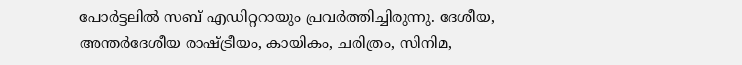പോർട്ടലിൽ സബ് എഡിറ്ററായും പ്രവർത്തിച്ചിരുന്നു. ദേശീയ, അന്തർദേശീയ രാഷ്ട്രീയം, കായികം, ചരിത്രം, സിനിമ,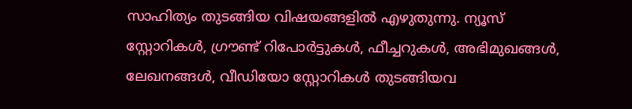സാഹിത്യം തുടങ്ങിയ വിഷയങ്ങളിൽ എഴുതുന്നു. ന്യൂസ് സ്റ്റോറികൾ, ഗ്രൗണ്ട് റിപോർട്ടുകൾ, ഫീച്ചറുകൾ, അഭിമുഖങ്ങൾ, ലേഖനങ്ങൾ, വീഡിയോ സ്റ്റോറികൾ തുടങ്ങിയവ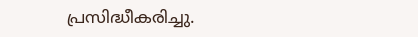പ്രസിദ്ധീകരിച്ചു.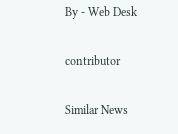By - Web Desk

contributor

Similar News